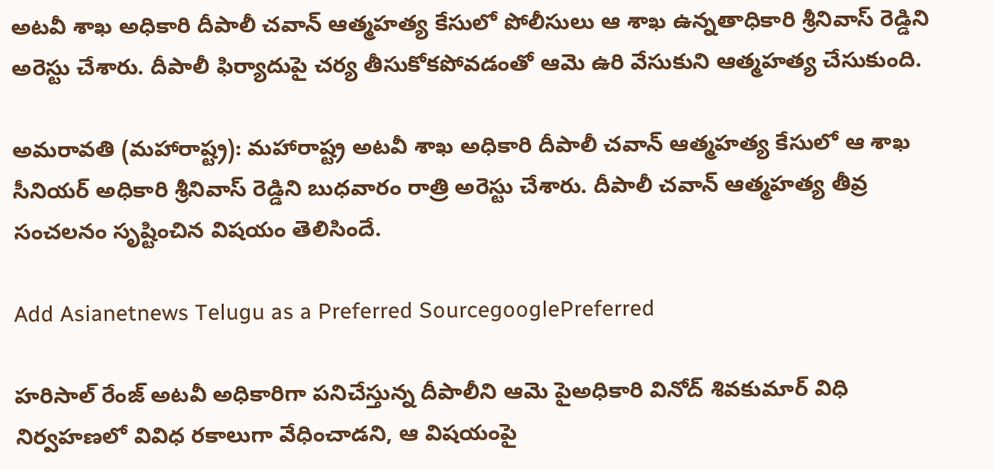అటవీ శాఖ అధికారి దీపాలీ చవాన్ ఆత్మహత్య కేసులో పోలీసులు ఆ శాఖ ఉన్నతాధికారి శ్రీనివాస్ రెడ్డిని అరెస్టు చేశారు. దీపాలీ ఫిర్యాదుపై చర్య తీసుకోకపోవడంతో ఆమె ఉరి వేసుకుని ఆత్మహత్య చేసుకుంది.

అమరావతి (మహారాష్ట్ర): మహారాష్ట్ర అటవీ శాఖ అధికారి దీపాలీ చవాన్ ఆత్మహత్య కేసులో ఆ శాఖ సీనియర్ అధికారి శ్రీనివాస్ రెడ్డిని బుధవారం రాత్రి అరెస్టు చేశారు. దీపాలీ చవాన్ ఆత్మహత్య తీవ్ర సంచలనం సృష్టించిన విషయం తెలిసిందే.

Add Asianetnews Telugu as a Preferred SourcegooglePreferred

హరిసాల్ రేంజ్ అటవీ అధికారిగా పనిచేస్తున్న దీపాలీని ఆమె పైఅధికారి వినోద్ శివకుమార్ విధి నిర్వహణలో వివిధ రకాలుగా వేధించాడని, ఆ విషయంపై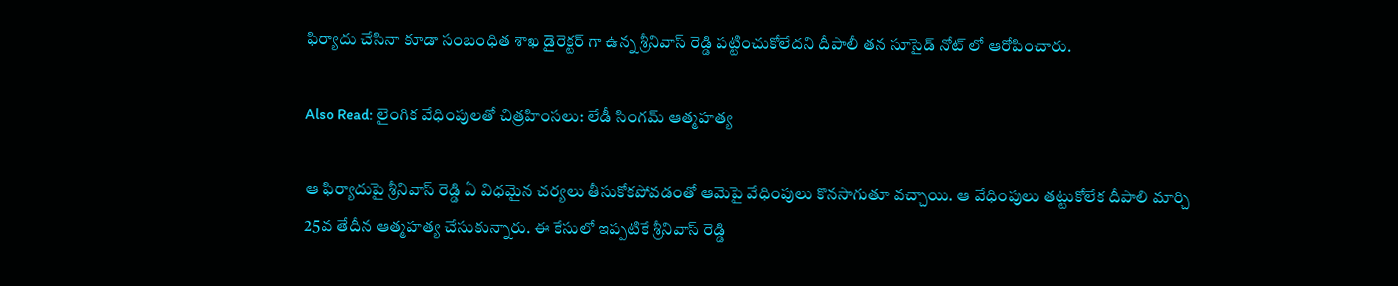ఫిర్యాదు చేసినా కూడా సంబంధిత శాఖ డైరెక్టర్ గా ఉన్న శ్రీనివాస్ రెడ్డి పట్టించుకోలేదని దీపాలీ తన సూసైడ్ నోట్ లో ఆరోపించారు.

Also Read: లైంగిక వేధింపులతో చిత్రహింసలు: లేడీ సింగమ్ ఆత్మహత్య

ఆ ఫిర్యాదుపై శ్రీనివాస్ రెడ్డి ఏ విధమైన చర్యలు తీసుకోకపోవడంతో ఆమెపై వేధింపులు కొనసాగుతూ వచ్చాయి. ఆ వేధింపులు తట్టుకోలేక దీపాలి మార్చి 25వ తేదీన ఆత్మహత్య చేసుకున్నారు. ఈ కేసులో ఇప్పటికే శ్రీనివాస్ రెడ్డి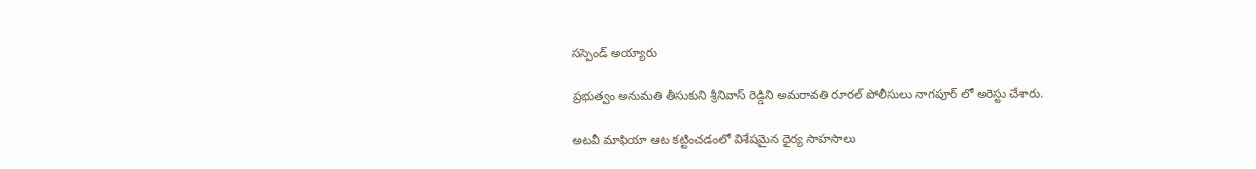సస్పెండ్ అయ్యారు

ప్రభుత్వం అనుమతి తీసుకుని శ్రీనివాస్ రెడ్డిని అమరావతి రూరల్ పోలీసులు నాగపూర్ లో అరెస్టు చేశారు.

అటవీ మాఫియా ఆట కట్టించడంలో విశేషమైన ధైర్య సాహసాలు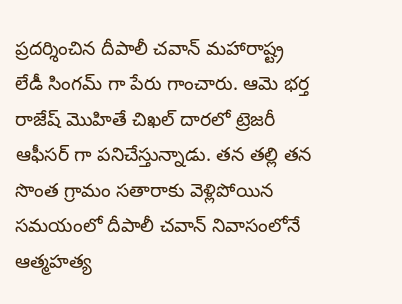ప్రదర్శించిన దీపాలీ చవాన్ మహారాష్ట్ర లేడీ సింగమ్ గా పేరు గాంచారు. ఆమె భర్త రాజేష్ మొహితే చిఖల్ దారలో ట్రెజరీ ఆఫీసర్ గా పనిచేస్తున్నాడు. తన తల్లి తన సొంత గ్రామం సతారాకు వెళ్లిపోయిన సమయంలో దీపాలీ చవాన్ నివాసంలోనే ఆత్మహత్య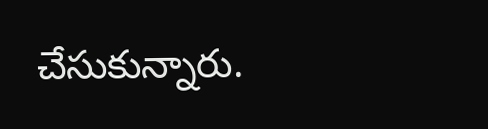చేసుకున్నారు.